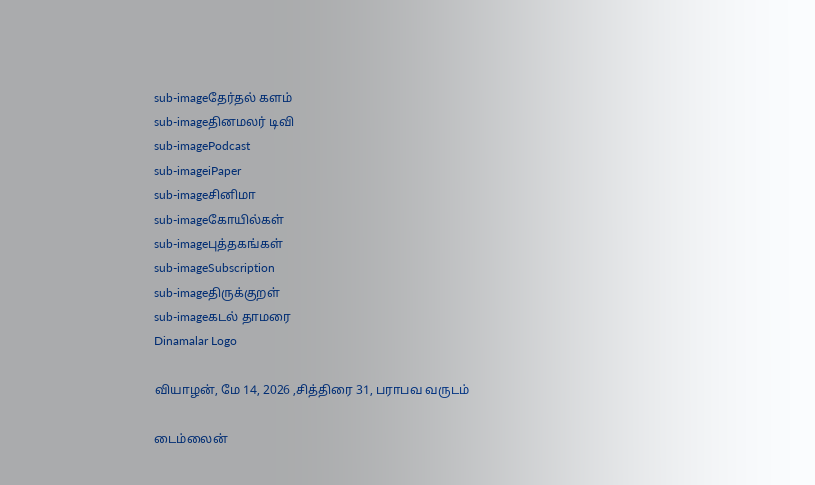sub-imageதேர்தல் களம்
sub-imageதினமலர் டிவி
sub-imagePodcast
sub-imageiPaper
sub-imageசினிமா
sub-imageகோயில்கள்
sub-imageபுத்தகங்கள்
sub-imageSubscription
sub-imageதிருக்குறள்
sub-imageகடல் தாமரை
Dinamalar Logo

வியாழன், மே 14, 2026 ,சித்திரை 31, பராபவ வருடம்

டைம்லைன்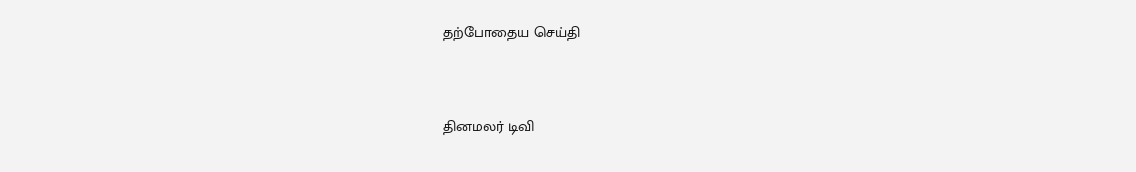தற்போதைய செய்தி


தினமலர் டிவி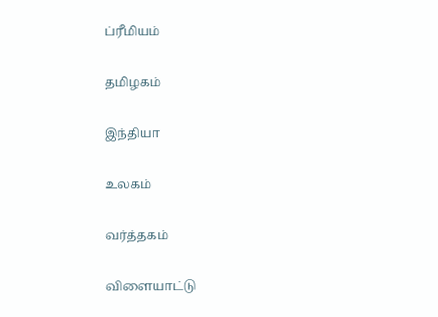ப்ரீமியம்


தமிழகம்


இந்தியா


உலகம்


வர்த்தகம்


விளையாட்டு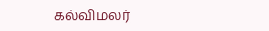கல்விமலர்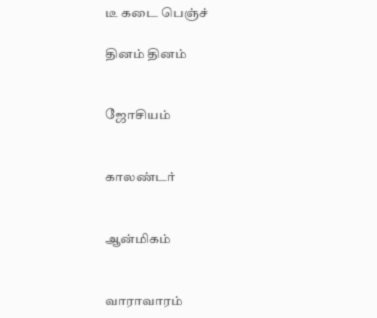டீ கடை பெஞ்ச்

தினம் தினம்


ஜோசியம்


காலண்டர்


ஆன்மிகம்


வாராவாரம்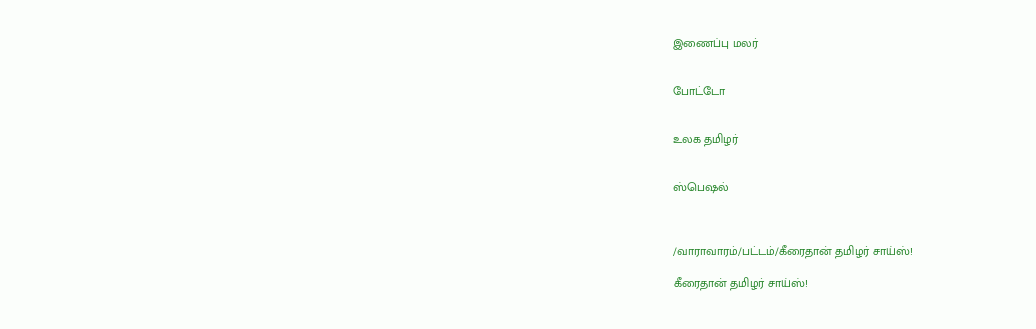இணைப்பு மலர்


போட்டோ


உலக தமிழர்


ஸ்பெஷல்



/வாராவாரம்/பட்டம்/கீரைதான் தமிழர் சாய்ஸ்!

கீரைதான் தமிழர் சாய்ஸ்!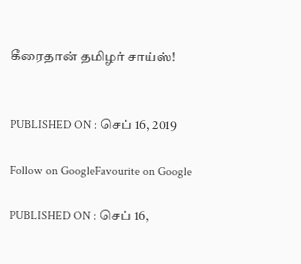கீரைதான் தமிழர் சாய்ஸ்!


PUBLISHED ON : செப் 16, 2019

Follow on GoogleFavourite on Google

PUBLISHED ON : செப் 16,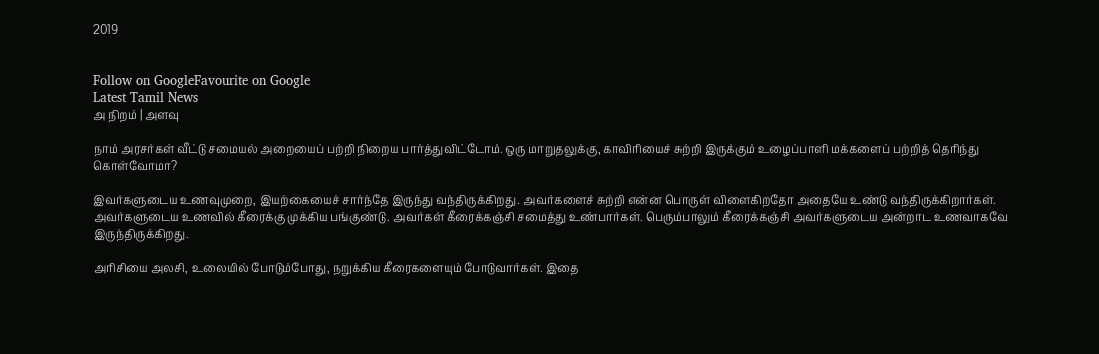2019


Follow on GoogleFavourite on Google
Latest Tamil News
அ நிறம் | அளவு

நாம் அரசர்கள் வீட்டு சமையல் அறையைப் பற்றி நிறைய பார்த்துவிட்டோம். ஒரு மாறுதலுக்கு, காவிரியைச் சுற்றி இருக்கும் உழைப்பாளி மக்களைப் பற்றித் தெரிந்து கொள்வோமா?

இவர்களுடைய உணவுமுறை, இயற்கையைச் சார்ந்தே இருந்து வந்திருக்கிறது. அவர்களைச் சுற்றி என்ன பொருள் விளைகிறதோ அதையே உண்டு வந்திருக்கிறார்கள். அவர்களுடைய உணவில் கீரைக்கு முக்கிய பங்குண்டு. அவர்கள் கீரைக்கஞ்சி சமைத்து உண்பார்கள். பெரும்பாலும் கீரைக்கஞ்சி அவர்களுடைய அன்றாட உணவாகவே இருந்திருக்கிறது.

அரிசியை அலசி, உலையில் போடும்போது, நறுக்கிய கீரைகளையும் போடுவார்கள். இதை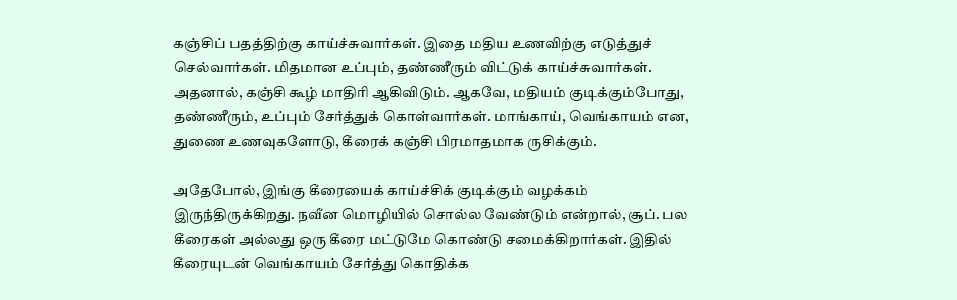கஞ்சிப் பதத்திற்கு காய்ச்சுவார்கள். இதை மதிய உணவிற்கு எடுத்துச் செல்வார்கள். மிதமான உப்பும், தண்ணீரும் விட்டுக் காய்ச்சுவார்கள். அதனால், கஞ்சி கூழ் மாதிரி ஆகிவிடும். ஆகவே, மதியம் குடிக்கும்போது, தண்ணீரும், உப்பும் சேர்த்துக் கொள்வார்கள். மாங்காய், வெங்காயம் என, துணை உணவுகளோடு, கீரைக் கஞ்சி பிரமாதமாக ருசிக்கும்.

அதேபோல், இங்கு கீரையைக் காய்ச்சிக் குடிக்கும் வழக்கம் இருந்திருக்கிறது. நவீன மொழியில் சொல்ல வேண்டும் என்றால், சூப். பல கீரைகள் அல்லது ஒரு கீரை மட்டுமே கொண்டு சமைக்கிறார்கள். இதில் கீரையுடன் வெங்காயம் சேர்த்து கொதிக்க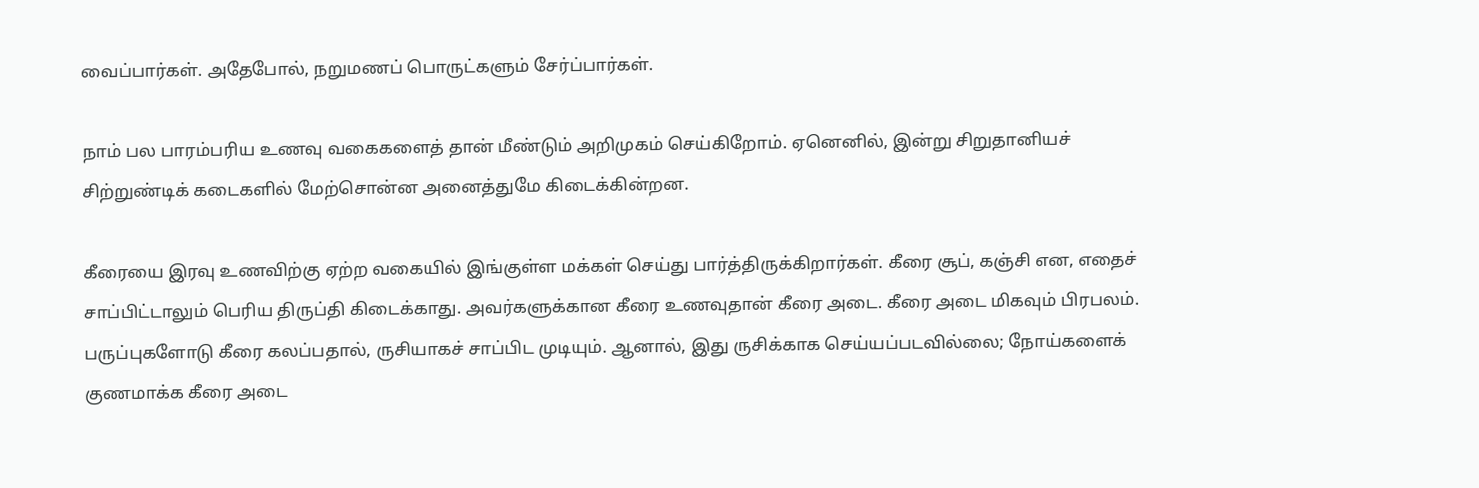வைப்பார்கள். அதேபோல், நறுமணப் பொருட்களும் சேர்ப்பார்கள்.

நாம் பல பாரம்பரிய உணவு வகைகளைத் தான் மீண்டும் அறிமுகம் செய்கிறோம். ஏனெனில், இன்று சிறுதானியச் சிற்றுண்டிக் கடைகளில் மேற்சொன்ன அனைத்துமே கிடைக்கின்றன.

கீரையை இரவு உணவிற்கு ஏற்ற வகையில் இங்குள்ள மக்கள் செய்து பார்த்திருக்கிறார்கள். கீரை சூப், கஞ்சி என, எதைச் சாப்பிட்டாலும் பெரிய திருப்தி கிடைக்காது. அவர்களுக்கான கீரை உணவுதான் கீரை அடை. கீரை அடை மிகவும் பிரபலம். பருப்புகளோடு கீரை கலப்பதால், ருசியாகச் சாப்பிட முடியும். ஆனால், இது ருசிக்காக செய்யப்படவில்லை; நோய்களைக் குணமாக்க கீரை அடை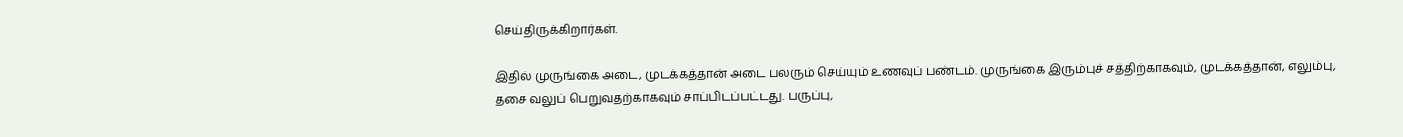செய்திருக்கிறார்கள்.

இதில் முருங்கை அடை, முடக்கத்தான் அடை பலரும் செய்யும் உணவுப் பண்டம். முருங்கை இரும்புச் சத்திற்காகவும், முடக்கத்தான், எலும்பு, தசை வலுப் பெறுவதற்காகவும் சாப்பிடப்பட்டது. பருப்பு,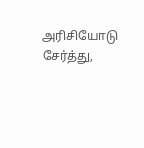அரிசியோடு சேர்த்து,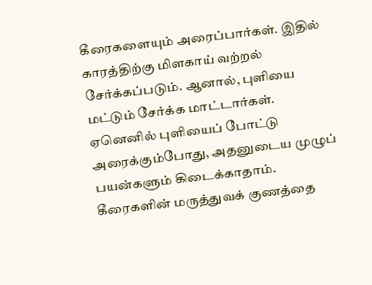கீரைகளையும் அரைப்பார்கள். இதில் காரத்திற்கு மிளகாய் வற்றல் சேர்க்கப்படும். ஆனால், புளியை மட்டும் சேர்க்க மாட்டார்கள். ஏனெனில் புளியைப் போட்டு அரைக்கும்போது, அதனுடைய முழுப் பயன்களும் கிடைக்காதாம். கீரைகளின் மருத்துவக் குணத்தை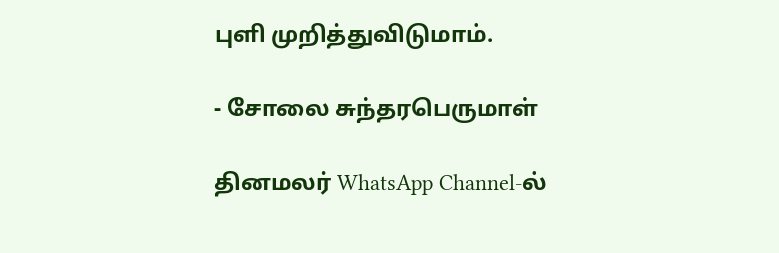புளி முறித்துவிடுமாம்.

- சோலை சுந்தரபெருமாள்

தினமலர் WhatsApp Channel-ல்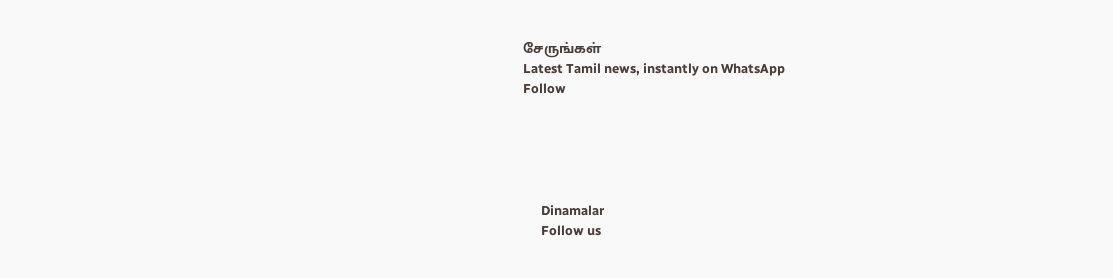சேருங்கள்
Latest Tamil news, instantly on WhatsApp
Follow





      Dinamalar
      Follow us